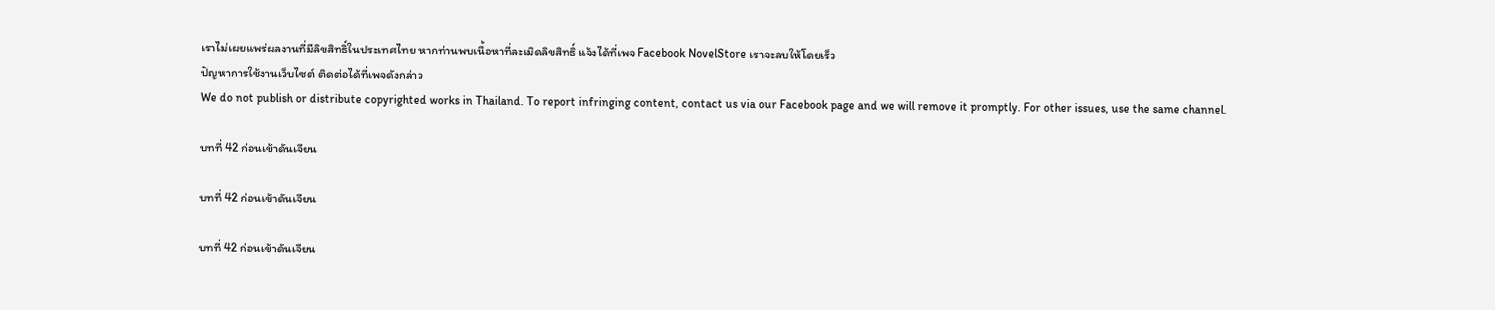เราไม่เผยแพร่ผลงานที่มีลิขสิทธิ์ในประเทศไทย หากท่านพบเนื้อหาที่ละเมิดลิขสิทธิ์ แจ้งได้ที่เพจ Facebook NovelStore เราจะลบให้โดยเร็ว
ปัญหาการใช้งานเว็บไซต์ ติดต่อได้ที่เพจดังกล่าว
We do not publish or distribute copyrighted works in Thailand. To report infringing content, contact us via our Facebook page and we will remove it promptly. For other issues, use the same channel.

บทที่ 42 ก่อนเข้าดันเจียน

บทที่ 42 ก่อนเข้าดันเจียน

บทที่ 42 ก่อนเข้าดันเจียน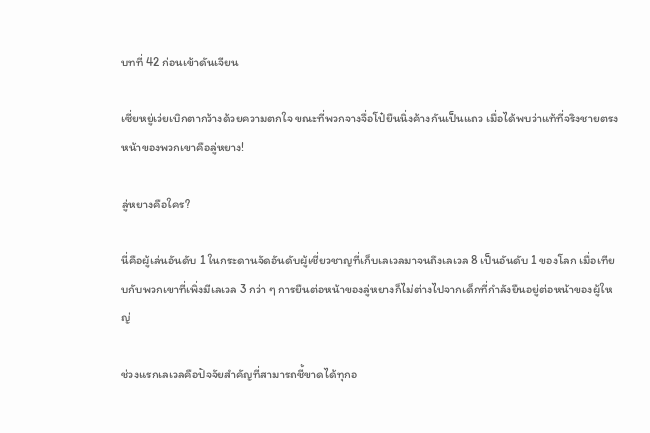บทที่ 42 ก่อนเข้าดันเจียน

เซี่ยหยู่เว่ยเบิกตากว้างด้วยความตกใจ ขณะที่พวกจางจื่อโป๋ยืนนิ่งค้างกันเป็นแถว เมื่อได้พบว่าแท้ที่จริงชายตรงหน้าของพวกเขาคือลู่หยาง!

ลู่หยางคือใคร?

นี่คือผู้เล่นอันดับ 1 ในกระดานจัดอันดับผู้เชี่ยวชาญที่เก็บเลเวลมาจนถึงเลเวล 8 เป็นอันดับ 1 ของโลก เมื่อเทียบกับพวกเขาที่เพิ่งมีเลเวล 3 กว่า ๆ การยืนต่อหน้าของลู่หยางก็ไม่ต่างไปจากเด็กที่กำลังยืนอยู่ต่อหน้าของผู้ใหญ่

ช่วงแรกเลเวลคือปัจจัยสำคัญที่สามารถชี้ขาดได้ทุกอ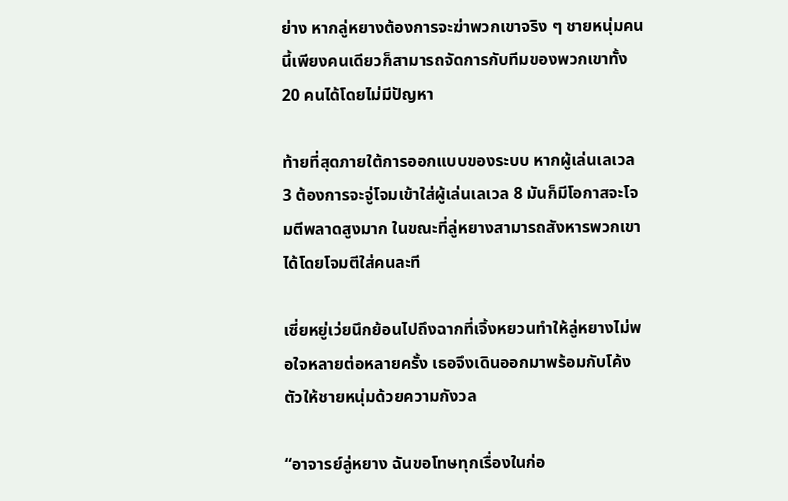ย่าง หากลู่หยางต้องการจะฆ่าพวกเขาจริง ๆ ชายหนุ่มคนนี้เพียงคนเดียวก็สามารถจัดการกับทีมของพวกเขาทั้ง 20 คนได้โดยไม่มีปัญหา

ท้ายที่สุดภายใต้การออกแบบของระบบ หากผู้เล่นเลเวล 3 ต้องการจะจู่โจมเข้าใส่ผู้เล่นเลเวล 8 มันก็มีโอกาสจะโจมตีพลาดสูงมาก ในขณะที่ลู่หยางสามารถสังหารพวกเขาได้โดยโจมตีใส่คนละที

เซี่ยหยู่เว่ยนึกย้อนไปถึงฉากที่เจิ้งหยวนทำให้ลู่หยางไม่พอใจหลายต่อหลายครั้ง เธอจึงเดินออกมาพร้อมกับโค้งตัวให้ชายหนุ่มด้วยความกังวล

“อาจารย์ลู่หยาง ฉันขอโทษทุกเรื่องในก่อ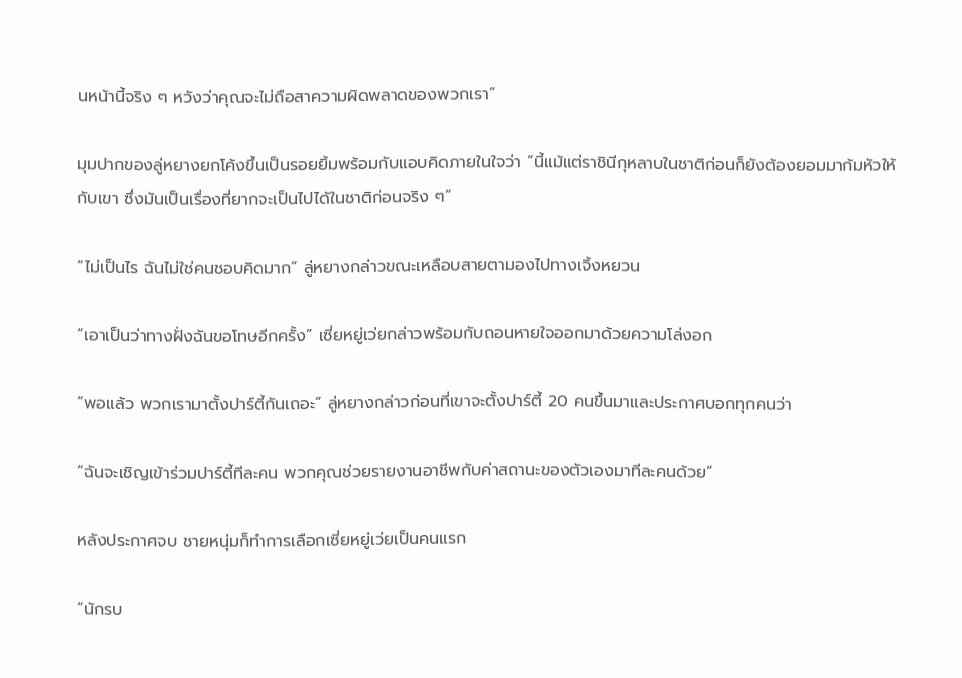นหน้านี้จริง ๆ หวังว่าคุณจะไม่ถือสาความผิดพลาดของพวกเรา”

มุมปากของลู่หยางยกโค้งขึ้นเป็นรอยยิ้มพร้อมกับแอบคิดภายในใจว่า “นี้แม้แต่ราชินีกุหลาบในชาติก่อนก็ยังต้องยอมมาก้มหัวให้กับเขา ซึ่งมันเป็นเรื่องที่ยากจะเป็นไปได้ในชาติก่อนจริง ๆ”

“ไม่เป็นไร ฉันไม่ใช่คนชอบคิดมาก” ลู่หยางกล่าวขณะเหลือบสายตามองไปทางเจิ้งหยวน

“เอาเป็นว่าทางฝั่งฉันขอโทษอีกครั้ง” เซี่ยหยู่เว่ยกล่าวพร้อมกับถอนหายใจออกมาด้วยความโล่งอก

“พอแล้ว พวกเรามาตั้งปาร์ตี้กันเถอะ” ลู่หยางกล่าวก่อนที่เขาจะตั้งปาร์ตี้ 20 คนขึ้นมาและประกาศบอกทุกคนว่า

“ฉันจะเชิญเข้าร่วมปาร์ตี้ทีละคน พวกคุณช่วยรายงานอาชีพกับค่าสถานะของตัวเองมาทีละคนด้วย”

หลังประกาศจบ ชายหนุ่มก็ทำการเลือกเซี่ยหยู่เว่ยเป็นคนแรก

“นักรบ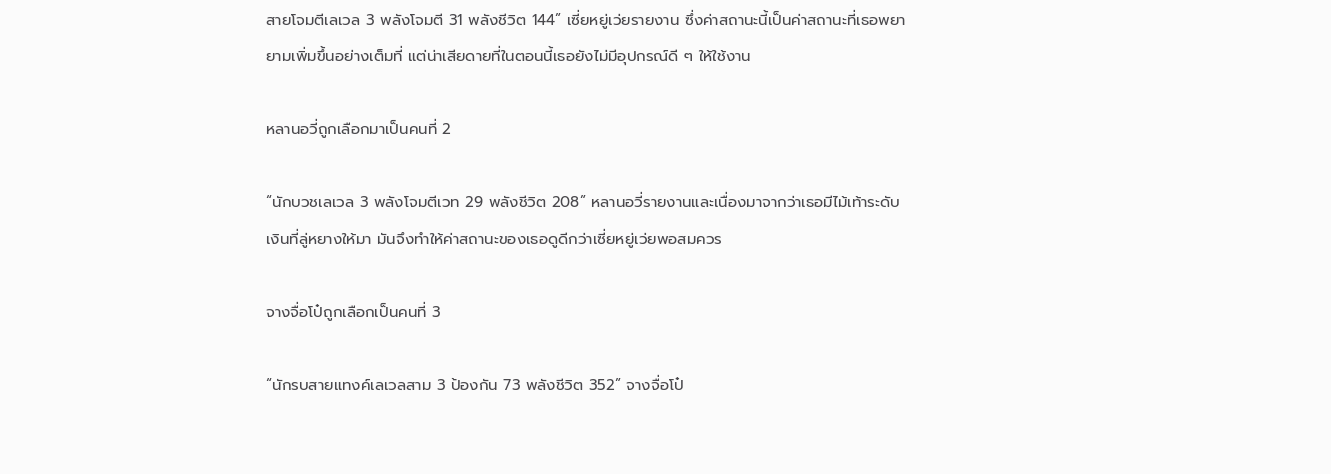สายโจมตีเลเวล 3 พลังโจมตี 31 พลังชีวิต 144” เซี่ยหยู่เว่ยรายงาน ซึ่งค่าสถานะนี้เป็นค่าสถานะที่เธอพยายามเพิ่มขึ้นอย่างเต็มที่ แต่น่าเสียดายที่ในตอนนี้เธอยังไม่มีอุปกรณ์ดี ๆ ให้ใช้งาน

หลานอวี่ถูกเลือกมาเป็นคนที่ 2

“นักบวชเลเวล 3 พลังโจมตีเวท 29 พลังชีวิต 208” หลานอวี่รายงานและเนื่องมาจากว่าเธอมีไม้เท้าระดับเงินที่ลู่หยางให้มา มันจึงทำให้ค่าสถานะของเธอดูดีกว่าเซี่ยหยู่เว่ยพอสมควร

จางจื่อโป๋ถูกเลือกเป็นคนที่ 3

“นักรบสายแทงค์เลเวลสาม 3 ป้องกัน 73 พลังชีวิต 352” จางจื่อโป๋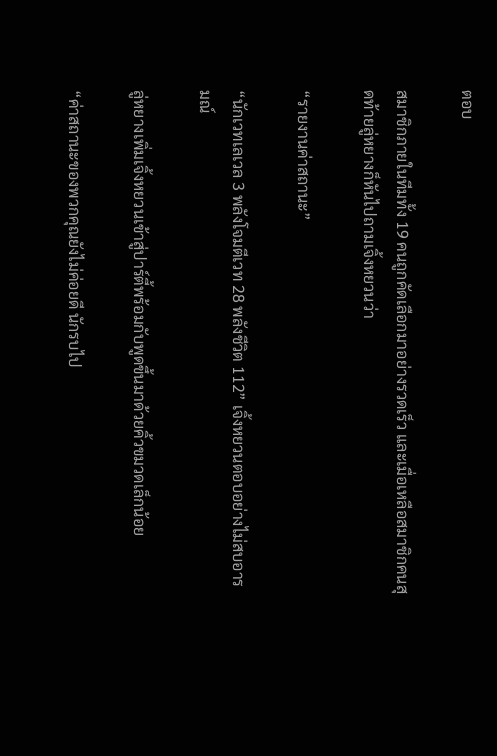ตอบ

สมาชิกภายในทีมทั้ง 19 คนถูกคัดเลือกมาอย่างรวดเร็ว และเมื่อเหลือสมาชิกคนสุดท้ายลู่หยางก็หันไปถามเจิ้งหยวนว่า

“รายงานค่าสถานะ”

“นักเวทเลเวล 3 พลังโจมตีเวท 28 พลังชีวิต 112” เจิ้งหยวนตอบอย่างไม่สบอารมณ์

ลู่หยางเพิ่มเจิ้งหยวนเข้าสู่ปาร์ตี้พร้อมกับพูดขึ้นมาด้วยคิ้วขมวดเล็กน้อย

“ค่าสถานะของพวกคุณยังไม่ค่อยดี นักรบไป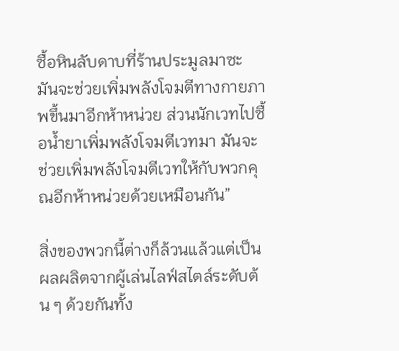ซื้อหินลับดาบที่ร้านประมูลมาซะ มันจะช่วยเพิ่มพลังโจมตีทางกายภาพขึ้นมาอีกห้าหน่วย ส่วนนักเวทไปซื้อน้ำยาเพิ่มพลังโจมตีเวทมา มันจะช่วยเพิ่มพลังโจมตีเวทให้กับพวกคุณอีกห้าหน่วยด้วยเหมือนกัน”

สิ่งของพวกนี้ต่างก็ล้วนแล้วแต่เป็นผลผลิตจากผู้เล่นไลฟ์สไตล์ระดับต้น ๆ ด้วยกันทั้ง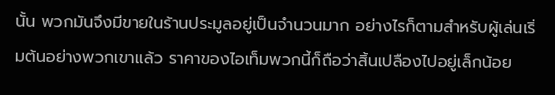นั้น พวกมันจึงมีขายในร้านประมูลอยู่เป็นจำนวนมาก อย่างไรก็ตามสำหรับผู้เล่นเริ่มต้นอย่างพวกเขาแล้ว ราคาของไอเท็มพวกนี้ก็ถือว่าสิ้นเปลืองไปอยู่เล็กน้อย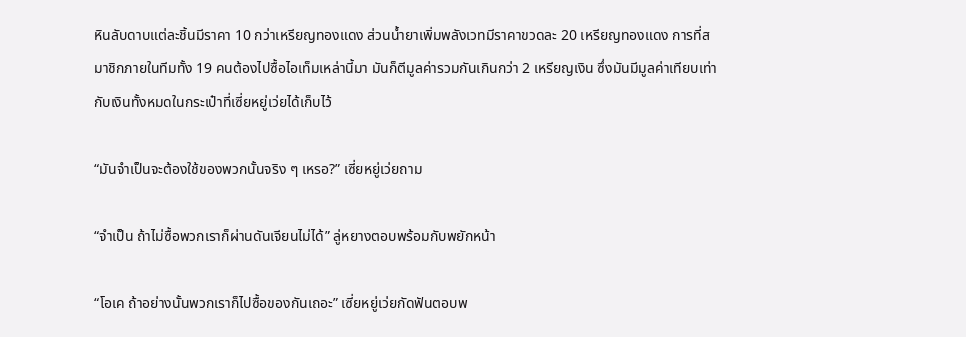หินลับดาบแต่ละชิ้นมีราคา 10 กว่าเหรียญทองแดง ส่วนน้ำยาเพิ่มพลังเวทมีราคาขวดละ 20 เหรียญทองแดง การที่สมาชิกภายในทีมทั้ง 19 คนต้องไปซื้อไอเท็มเหล่านี้มา มันก็ตีมูลค่ารวมกันเกินกว่า 2 เหรียญเงิน ซึ่งมันมีมูลค่าเทียบเท่ากับเงินทั้งหมดในกระเป๋าที่เซี่ยหยู่เว่ยได้เก็บไว้

“มันจำเป็นจะต้องใช้ของพวกนั้นจริง ๆ เหรอ?” เซี่ยหยู่เว่ยถาม

“จำเป็น ถ้าไม่ซื้อพวกเราก็ผ่านดันเจียนไม่ได้” ลู่หยางตอบพร้อมกับพยักหน้า

“โอเค ถ้าอย่างนั้นพวกเราก็ไปซื้อของกันเถอะ” เซี่ยหยู่เว่ยกัดฟันตอบพ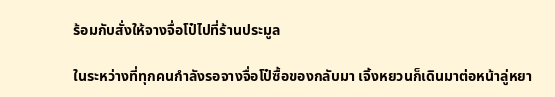ร้อมกับสั่งให้จางจื่อโป๋ไปที่ร้านประมูล

ในระหว่างที่ทุกคนกำลังรอจางจื่อโป๋ซื้อของกลับมา เจิ้งหยวนก็เดินมาต่อหน้าลู่หยา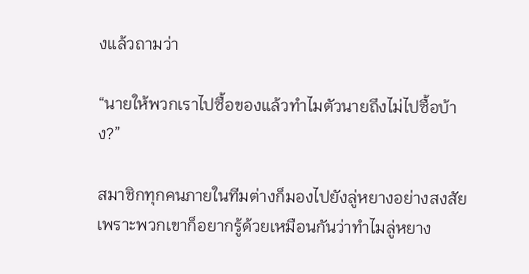งแล้วถามว่า

“นายให้พวกเราไปซื้อของแล้วทำไมตัวนายถึงไม่ไปซื้อบ้าง?”

สมาชิกทุกคนภายในทีมต่างก็มองไปยังลู่หยางอย่างสงสัย เพราะพวกเขาก็อยากรู้ด้วยเหมือนกันว่าทำไมลู่หยาง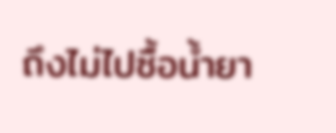ถึงไม่ไปซื้อน้ำยา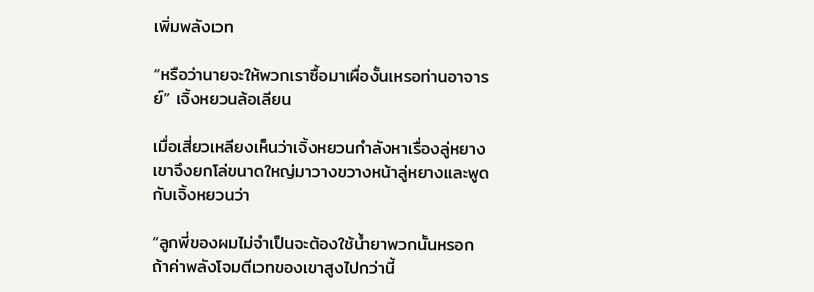เพิ่มพลังเวท

“หรือว่านายจะให้พวกเราซื้อมาเผื่องั้นเหรอท่านอาจารย์” เจิ้งหยวนล้อเลียน

เมื่อเสี่ยวเหลียงเห็นว่าเจิ้งหยวนกำลังหาเรื่องลู่หยาง เขาจึงยกโล่ขนาดใหญ่มาวางขวางหน้าลู่หยางและพูดกับเจิ้งหยวนว่า

“ลูกพี่ของผมไม่จำเป็นจะต้องใช้น้ำยาพวกนั้นหรอก ถ้าค่าพลังโจมตีเวทของเขาสูงไปกว่านี้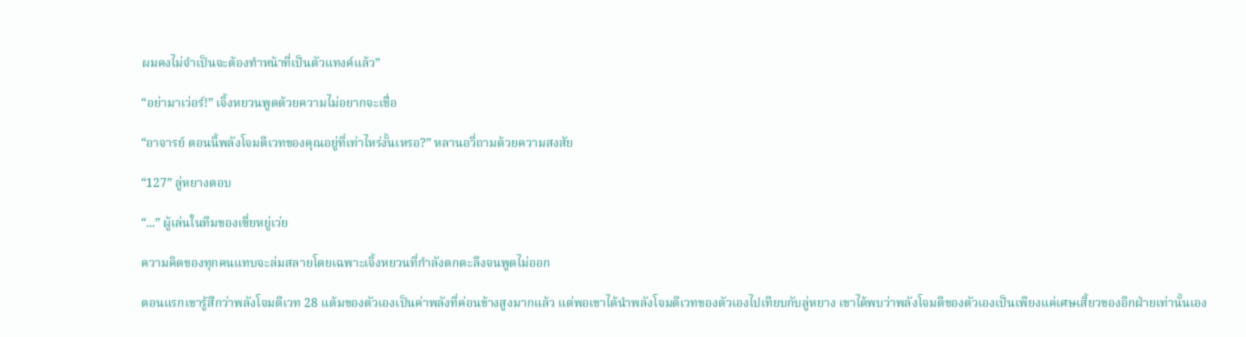ผมคงไม่จำเป็นจะต้องทำหน้าที่เป็นตัวแทงค์แล้ว”

“อย่ามาเว่อร์!” เจิ้งหยวนพูดด้วยความไม่อยากจะเชื่อ

“อาจารย์ ตอนนี้พลังโจมตีเวทของคุณอยู่ที่เท่าไหร่งั้นเหรอ?” หลานอวี่ถามด้วยความสงสัย

“127” ลู่หยางตอบ

“...” ผู้เล่นในทีมของเซี่ยหยู่เว่ย

ความคิดของทุกคนแทบจะล่มสลายโดยเฉพาะเจิ้งหยวนที่กำลังตกตะลึงจนพูดไม่ออก

ตอนแรกเขารู้สึกว่าพลังโจมตีเวท 28 แต้มของตัวเองเป็นค่าพลังที่ค่อนข้างสูงมากแล้ว แต่พอเขาได้นำพลังโจมตีเวทของตัวเองไปเทียบกับลู่หยาง เขาได้พบว่าพลังโจมตีของตัวเองเป็นเพียงแค่เศษเสี้ยวของอีกฝ่ายเท่านั้นเอง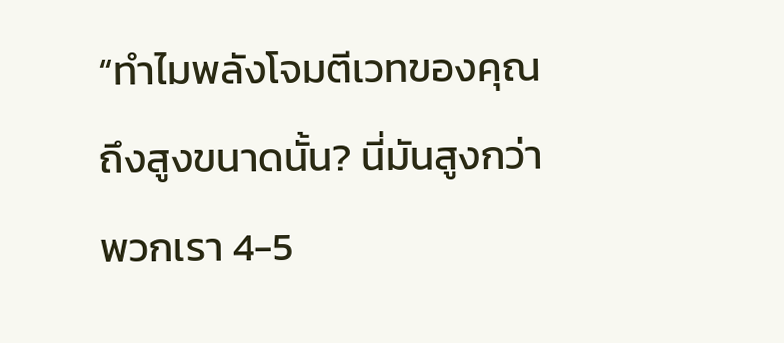“ทำไมพลังโจมตีเวทของคุณถึงสูงขนาดนั้น? นี่มันสูงกว่าพวกเรา 4-5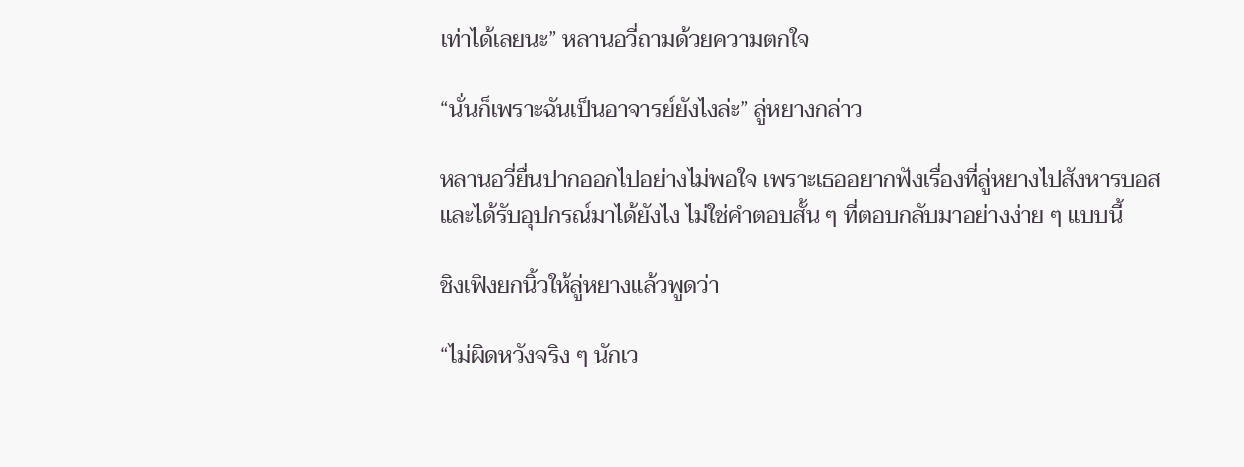เท่าได้เลยนะ” หลานอวี่ถามด้วยความตกใจ

“นั่นก็เพราะฉันเป็นอาจารย์ยังไงล่ะ” ลู่หยางกล่าว

หลานอวี่ยื่นปากออกไปอย่างไม่พอใจ เพราะเธออยากฟังเรื่องที่ลู่หยางไปสังหารบอสและได้รับอุปกรณ์มาได้ยังไง ไม่ใช่คำตอบสั้น ๆ ที่ตอบกลับมาอย่างง่าย ๆ แบบนี้

ชิงเฟิงยกนิ้วให้ลู่หยางแล้วพูดว่า

“ไม่ผิดหวังจริง ๆ นักเว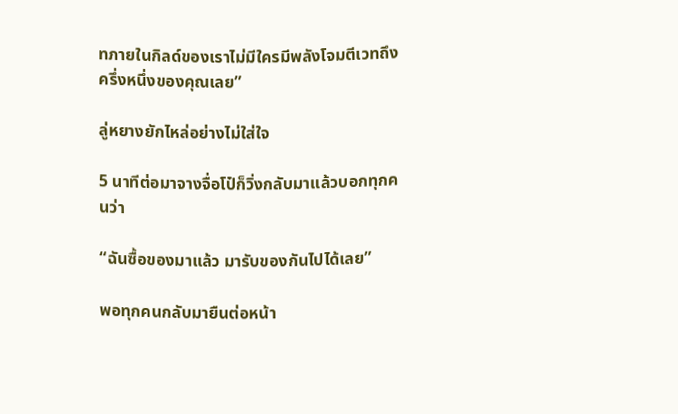ทภายในกิลด์ของเราไม่มีใครมีพลังโจมตีเวทถึงครึ่งหนึ่งของคุณเลย”

ลู่หยางยักไหล่อย่างไม่ใส่ใจ

5 นาทีต่อมาจางจื่อโป๋ก็วิ่งกลับมาแล้วบอกทุกคนว่า

“ฉันซื้อของมาแล้ว มารับของกันไปได้เลย”

พอทุกคนกลับมายืนต่อหน้า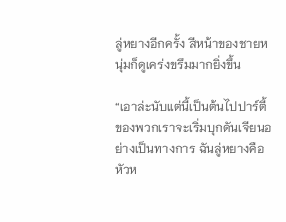ลู่หยางอีกครั้ง สีหน้าของชายหนุ่มก็ดูเคร่งขรึมมากยิ่งขึ้น

“เอาล่ะนับแต่นี้เป็นต้นไปปาร์ตี้ของพวกเราจะเริ่มบุกดันเจียนอย่างเป็นทางการ ฉันลู่หยางคือหัวห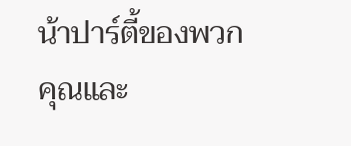น้าปาร์ตี้ของพวกคุณและ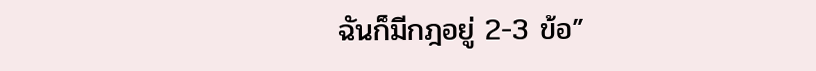ฉันก็มีกฎอยู่ 2-3 ข้อ”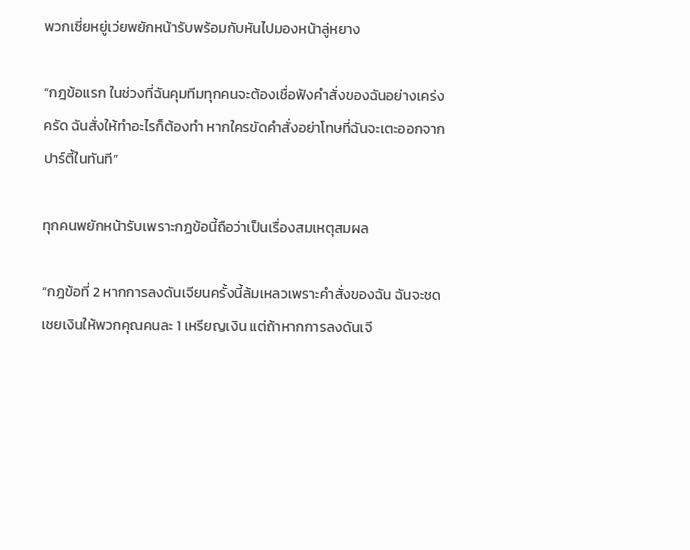พวกเซี่ยหยู่เว่ยพยักหน้ารับพร้อมกับหันไปมองหน้าลู่หยาง

“กฎข้อแรก ในช่วงที่ฉันคุมทีมทุกคนจะต้องเชื่อฟังคำสั่งของฉันอย่างเคร่งครัด ฉันสั่งให้ทำอะไรก็ต้องทำ หากใครขัดคำสั่งอย่าโทษที่ฉันจะเตะออกจากปาร์ตี้ในทันที”

ทุกคนพยักหน้ารับเพราะกฎข้อนี้ถือว่าเป็นเรื่องสมเหตุสมผล

“กฎข้อที่ 2 หากการลงดันเจียนครั้งนี้ล้มเหลวเพราะคำสั่งของฉัน ฉันจะชดเชยเงินให้พวกคุณคนละ 1 เหรียญเงิน แต่ถ้าหากการลงดันเจี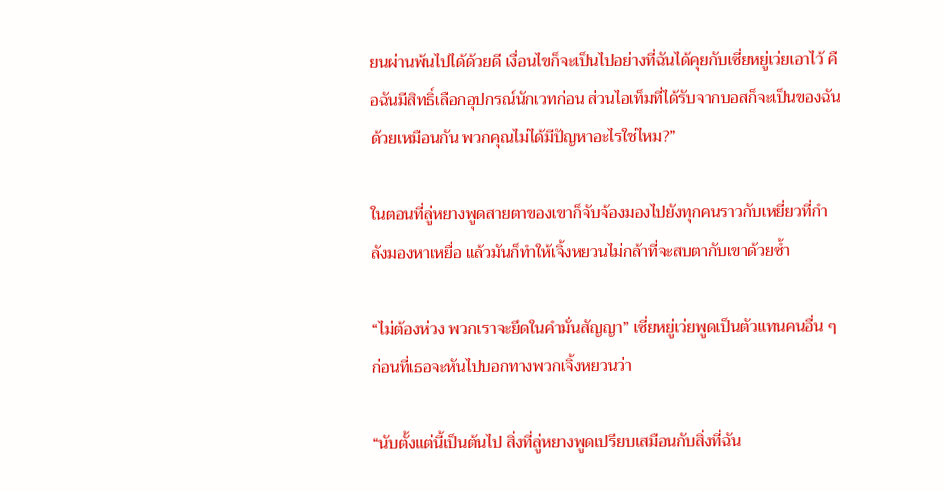ยนผ่านพ้นไปได้ด้วยดี เงื่อนไขก็จะเป็นไปอย่างที่ฉันได้คุยกับเซี่ยหยู่เว่ยเอาไว้ คือฉันมีสิทธิ์เลือกอุปกรณ์นักเวทก่อน ส่วนไอเท็มที่ได้รับจากบอสก็จะเป็นของฉันด้วยเหมือนกัน พวกคุณไม่ได้มีปัญหาอะไรใช่ไหม?”

ในตอนที่ลู่หยางพูดสายตาของเขาก็จับจ้องมองไปยังทุกคนราวกับเหยี่ยวที่กำลังมองหาเหยื่อ แล้วมันก็ทำให้เจิ้งหยวนไม่กล้าที่จะสบตากับเขาด้วยซ้ำ

“ไม่ต้องห่วง พวกเราจะยึดในคำมั่นสัญญา” เซี่ยหยู่เว่ยพูดเป็นตัวแทนคนอื่น ๆ ก่อนที่เธอจะหันไปบอกทางพวกเจิ้งหยวนว่า

“นับตั้งแต่นี้เป็นต้นไป สิ่งที่ลู่หยางพูดเปรียบเสมือนกับสิ่งที่ฉัน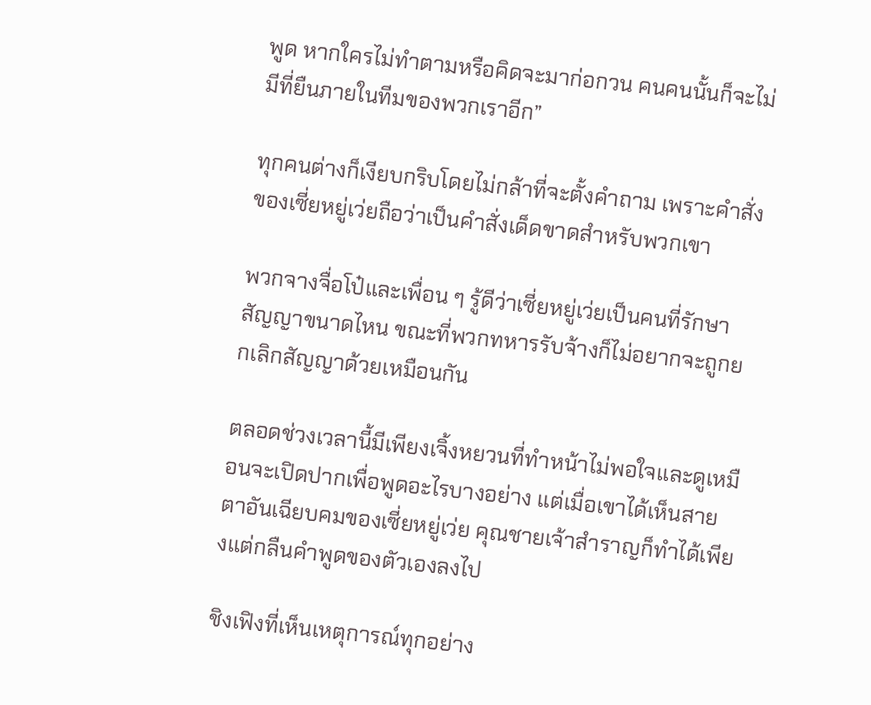พูด หากใครไม่ทำตามหรือคิดจะมาก่อกวน คนคนนั้นก็จะไม่มีที่ยืนภายในทีมของพวกเราอีก”

ทุกคนต่างก็เงียบกริบโดยไม่กล้าที่จะตั้งคำถาม เพราะคำสั่งของเซี่ยหยู่เว่ยถือว่าเป็นคำสั่งเด็ดขาดสำหรับพวกเขา

พวกจางจื่อโป๋และเพื่อน ๆ รู้ดีว่าเซี่ยหยู่เว่ยเป็นคนที่รักษาสัญญาขนาดไหน ขณะที่พวกทหารรับจ้างก็ไม่อยากจะถูกยกเลิกสัญญาด้วยเหมือนกัน

ตลอดช่วงเวลานี้มีเพียงเจิ้งหยวนที่ทำหน้าไม่พอใจและดูเหมือนจะเปิดปากเพื่อพูดอะไรบางอย่าง แต่เมื่อเขาได้เห็นสายตาอันเฉียบคมของเซี่ยหยู่เว่ย คุณชายเจ้าสำราญก็ทำได้เพียงแต่กลืนคำพูดของตัวเองลงไป

ชิงเฟิงที่เห็นเหตุการณ์ทุกอย่าง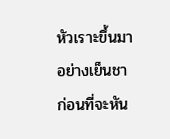หัวเราะขึ้นมาอย่างเย็นชา ก่อนที่จะหัน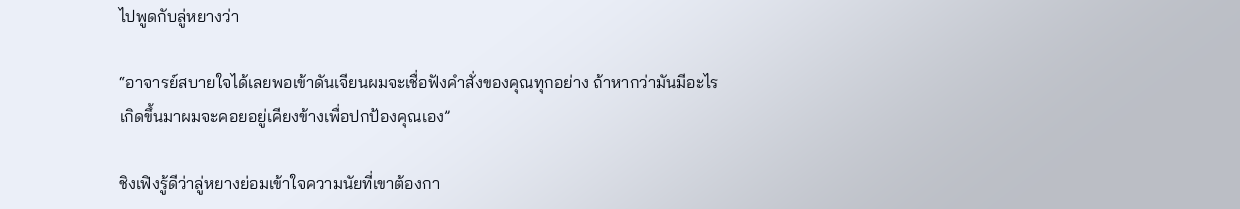ไปพูดกับลู่หยางว่า

“อาจารย์สบายใจได้เลยพอเข้าดันเจียนผมจะเชื่อฟังคำสั่งของคุณทุกอย่าง ถ้าหากว่ามันมีอะไรเกิดขึ้นมาผมจะคอยอยู่เคียงข้างเพื่อปกป้องคุณเอง”

ชิงเฟิงรู้ดีว่าลู่หยางย่อมเข้าใจความนัยที่เขาต้องกา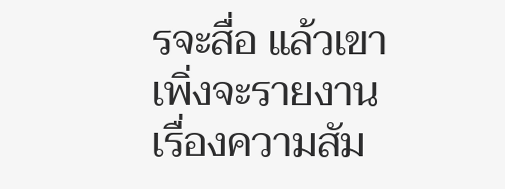รจะสื่อ แล้วเขาเพิ่งจะรายงานเรื่องความสัม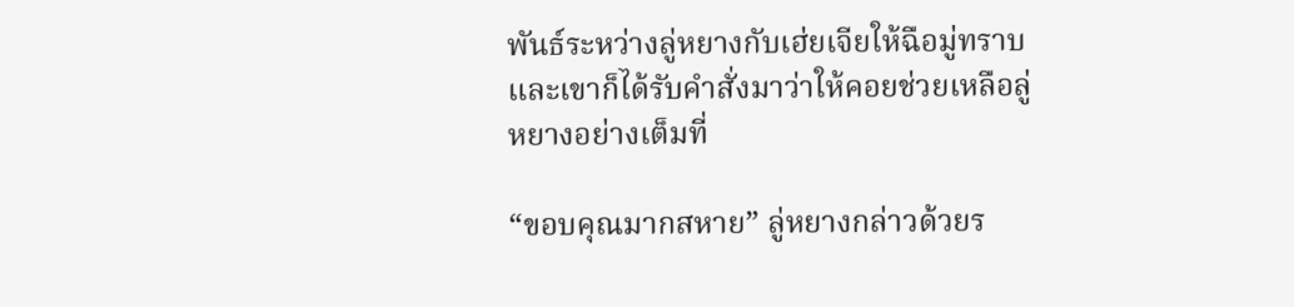พันธ์ระหว่างลู่หยางกับเฮ่ยเจียให้ฉือมู่ทราบ และเขาก็ได้รับคำสั่งมาว่าให้คอยช่วยเหลือลู่หยางอย่างเต็มที่

“ขอบคุณมากสหาย” ลู่หยางกล่าวด้วยร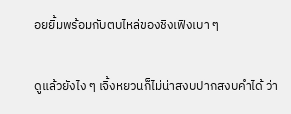อยยิ้มพร้อมกับตบไหล่ของชิงเฟิงเบา ๆ

ดูแล้วยังไง ๆ เจิ้งหยวนก็ไม่น่าสงบปากสงบคำได้ ว่า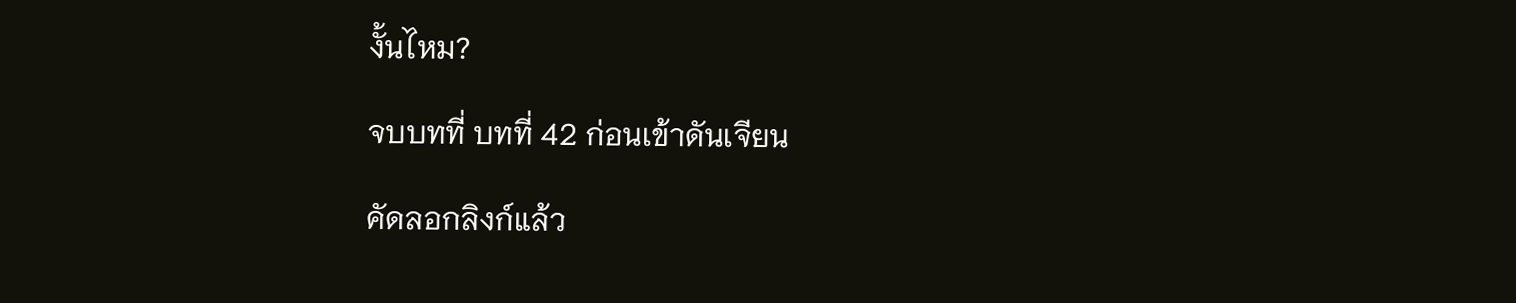งั้นไหม?

จบบทที่ บทที่ 42 ก่อนเข้าดันเจียน

คัดลอกลิงก์แล้ว